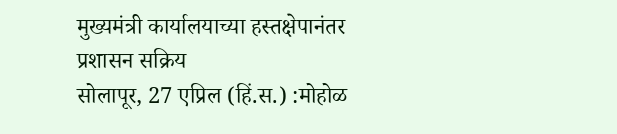मुख्यमंत्री कार्यालयाच्या हस्तक्षेपानंतर प्रशासन सक्रिय
सोलापूर, 27 एप्रिल (हिं.स.) :मोहोळ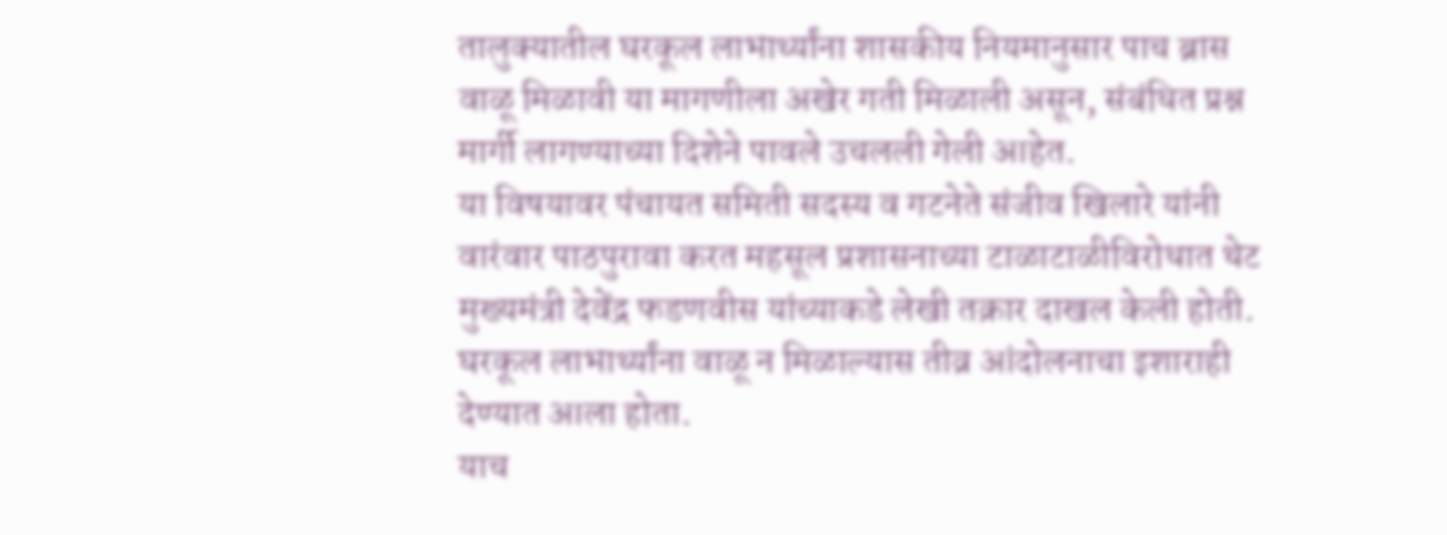तालुक्यातील घरकूल लाभार्थ्यांना शासकीय नियमानुसार पाच ब्रास वाळू मिळावी या मागणीला अखेर गती मिळाली असून, संबंधित प्रश्न मार्गी लागण्याच्या दिशेने पावले उचलली गेली आहेत.
या विषयावर पंचायत समिती सदस्य व गटनेते संजीव खिलारे यांनी वारंवार पाठपुरावा करत महसूल प्रशासनाच्या टाळाटाळीविरोधात थेट मुख्यमंत्री देवेंद्र फडणवीस यांच्याकडे लेखी तक्रार दाखल केली होती. घरकूल लाभार्थ्यांना वाळू न मिळाल्यास तीव्र आंदोलनाचा इशाराही देण्यात आला होता.
याच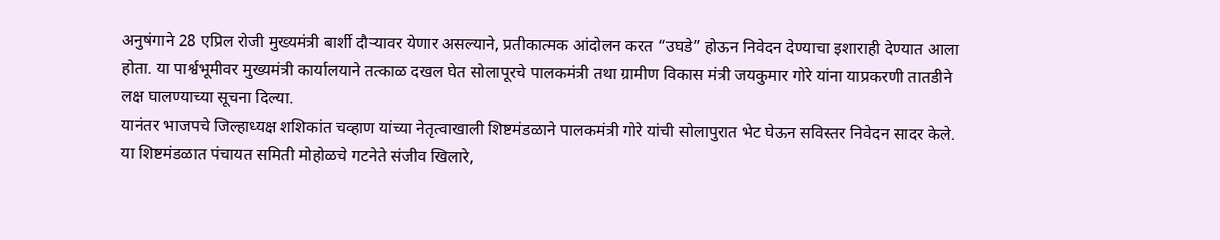अनुषंगाने 28 एप्रिल रोजी मुख्यमंत्री बार्शी दौऱ्यावर येणार असल्याने, प्रतीकात्मक आंदोलन करत “उघडे” होऊन निवेदन देण्याचा इशाराही देण्यात आला होता. या पार्श्वभूमीवर मुख्यमंत्री कार्यालयाने तत्काळ दखल घेत सोलापूरचे पालकमंत्री तथा ग्रामीण विकास मंत्री जयकुमार गोरे यांना याप्रकरणी तातडीने लक्ष घालण्याच्या सूचना दिल्या.
यानंतर भाजपचे जिल्हाध्यक्ष शशिकांत चव्हाण यांच्या नेतृत्वाखाली शिष्टमंडळाने पालकमंत्री गोरे यांची सोलापुरात भेट घेऊन सविस्तर निवेदन सादर केले. या शिष्टमंडळात पंचायत समिती मोहोळचे गटनेते संजीव खिलारे,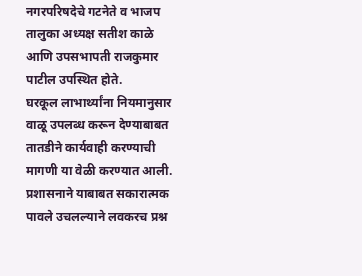नगरपरिषदेचे गटनेते व भाजप तालुका अध्यक्ष सतीश काळे आणि उपसभापती राजकुमार पाटील उपस्थित होते.
घरकूल लाभार्थ्यांना नियमानुसार वाळू उपलब्ध करून देण्याबाबत तातडीने कार्यवाही करण्याची मागणी या वेळी करण्यात आली. प्रशासनाने याबाबत सकारात्मक पावले उचलल्याने लवकरच प्रश्न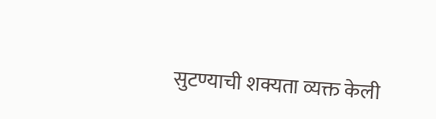सुटण्याची शक्यता व्यक्त केली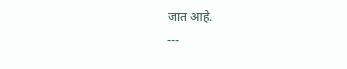जात आहे.
---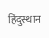हिंदुस्थान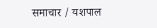समाचार / यशपाल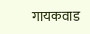गायकवाड